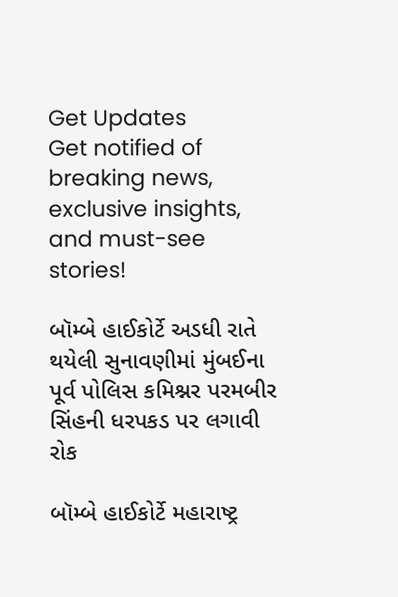Get Updates
Get notified of breaking news, exclusive insights, and must-see stories!

બૉમ્બે હાઈકોર્ટે અડધી રાતે થયેલી સુનાવણીમાં મુંબઈના પૂર્વ પોલિસ કમિશ્નર પરમબીર સિંહની ધરપકડ પર લગાવી રોક

બૉમ્બે હાઈકોર્ટે મહારાષ્ટ્ર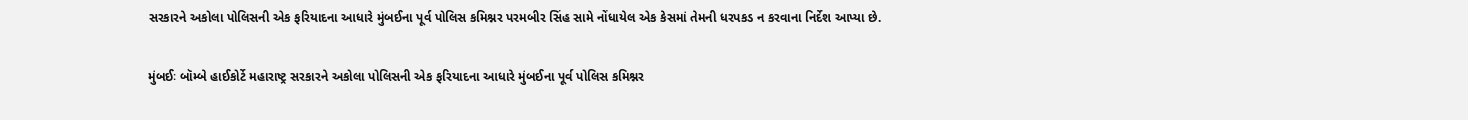સરકારને અકોલા પોલિસની એક ફરિયાદના આધારે મુંબઈના પૂર્વ પોલિસ કમિશ્નર પરમબીર સિંહ સામે નોંધાયેલ એક કેસમાં તેમની ધરપકડ ન કરવાના નિર્દેશ આપ્યા છે.

મુંબઈઃ બૉમ્બે હાઈકોર્ટે મહારાષ્ટ્ર સરકારને અકોલા પોલિસની એક ફરિયાદના આધારે મુંબઈના પૂર્વ પોલિસ કમિશ્નર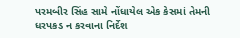પરમબીર સિંહ સામે નોંધાયેલ એક કેસમાં તેમની ધરપકડ ન કરવાના નિર્દેશ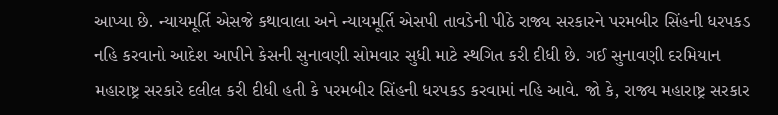આપ્યા છે. ન્યાયમૂર્તિ એસજે કથાવાલા અને ન્યાયમૂર્તિ એસપી તાવડેની પીઠે રાજ્ય સરકારને પરમબીર સિંહની ધરપકડ નહિ કરવાનો આદેશ આપીને કેસની સુનાવણી સોમવાર સુધી માટે સ્થગિત કરી દીધી છે. ગઈ સુનાવણી દરમિયાન મહારાષ્ટ્ર સરકારે દલીલ કરી દીધી હતી કે પરમબીર સિંહની ધરપકડ કરવામાં નહિ આવે. જો કે, રાજ્ય મહારાષ્ટ્ર સરકાર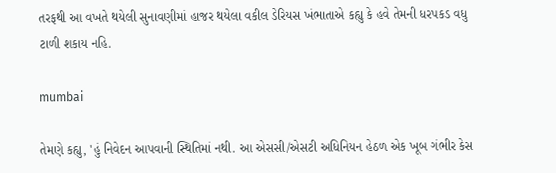તરફથી આ વખતે થયેલી સુનાવણીમાં હાજર થયેલા વકીલ ડેરિયસ ખંભાતાએ કહ્યુ કે હવે તેમની ધરપકડ વધુ ટાળી શકાય નહિ.

mumbai

તેમણે કહ્યુ, 'હું નિવેદન આપવાની સ્થિતિમાં નથી. આ એસસી/એસટી અધિનિયન હેઠળ એક ખૂબ ગંભીર કેસ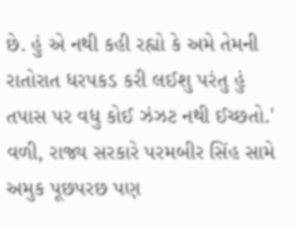છે. હું એ નથી કહી રહ્યો કે અમે તેમની રાતોરાત ધરપકડ કરી લઈશુ પરંતુ હું તપાસ પર વધુ કોઈ ઝંઝટ નથી ઈચ્છતો.' વળી, રાજ્ય સરકારે પરમબીર સિંહ સામે અમુક પૂછપરછ પણ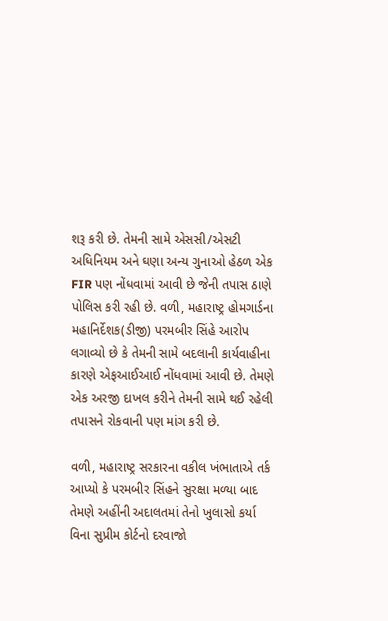શરૂ કરી છે. તેમની સામે એસસી/એસટી અધિનિયમ અને ઘણા અન્ય ગુનાઓ હેઠળ એક FIR પણ નોંધવામાં આવી છે જેની તપાસ ઠાણે પોલિસ કરી રહી છે. વળી, મહારાષ્ટ્ર હોમગાર્ડના મહાનિર્દેશક(ડીજી) પરમબીર સિંહે આરોપ લગાવ્યો છે કે તેમની સામે બદલાની કાર્યવાહીના કારણે એફઆઈઆઈ નોંધવામાં આવી છે. તેમણે એક અરજી દાખલ કરીને તેમની સામે થઈ રહેલી તપાસને રોકવાની પણ માંગ કરી છે.

વળી, મહારાષ્ટ્ર સરકારના વકીલ ખંભાતાએ તર્ક આપ્યો કે પરમબીર સિંહને સુરક્ષા મળ્યા બાદ તેમણે અહીંની અદાલતમાં તેનો ખુલાસો કર્યા વિના સુપ્રીમ કોર્ટનો દરવાજો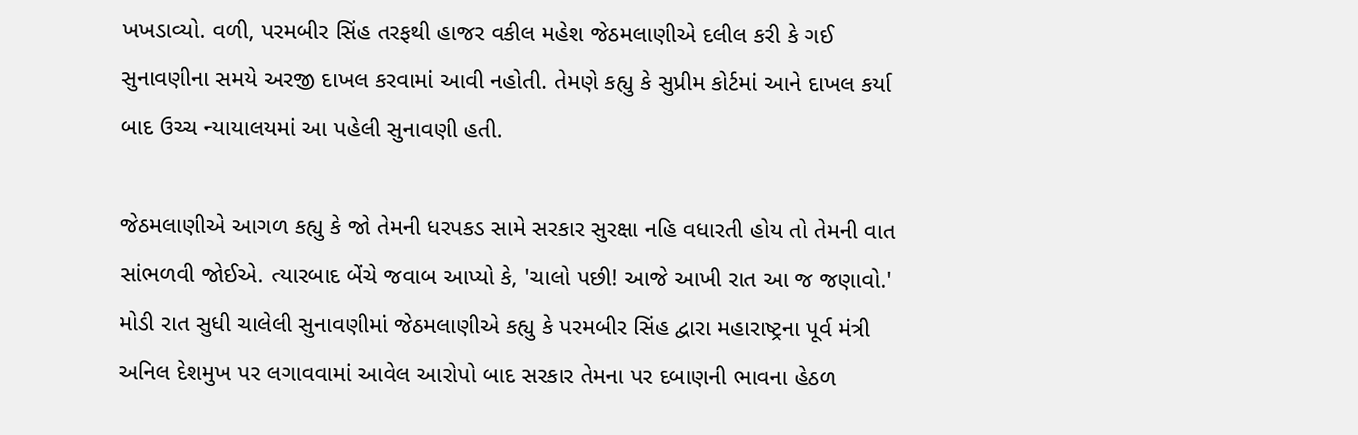ખખડાવ્યો. વળી, પરમબીર સિંહ તરફથી હાજર વકીલ મહેશ જેઠમલાણીએ દલીલ કરી કે ગઈ સુનાવણીના સમયે અરજી દાખલ કરવામાં આવી નહોતી. તેમણે કહ્યુ કે સુપ્રીમ કોર્ટમાં આને દાખલ કર્યા બાદ ઉચ્ચ ન્યાયાલયમાં આ પહેલી સુનાવણી હતી.

જેઠમલાણીએ આગળ કહ્યુ કે જો તેમની ધરપકડ સામે સરકાર સુરક્ષા નહિ વધારતી હોય તો તેમની વાત સાંભળવી જોઈએ. ત્યારબાદ બેંચે જવાબ આપ્યો કે, 'ચાલો પછી! આજે આખી રાત આ જ જણાવો.' મોડી રાત સુધી ચાલેલી સુનાવણીમાં જેઠમલાણીએ કહ્યુ કે પરમબીર સિંહ દ્વારા મહારાષ્ટ્રના પૂર્વ મંત્રી અનિલ દેશમુખ પર લગાવવામાં આવેલ આરોપો બાદ સરકાર તેમના પર દબાણની ભાવના હેઠળ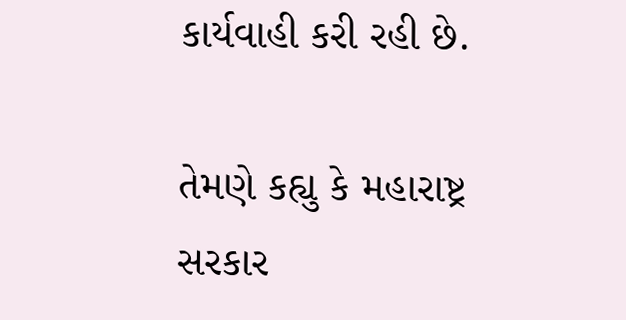કાર્યવાહી કરી રહી છે.

તેમણે કહ્યુ કે મહારાષ્ટ્ર સરકાર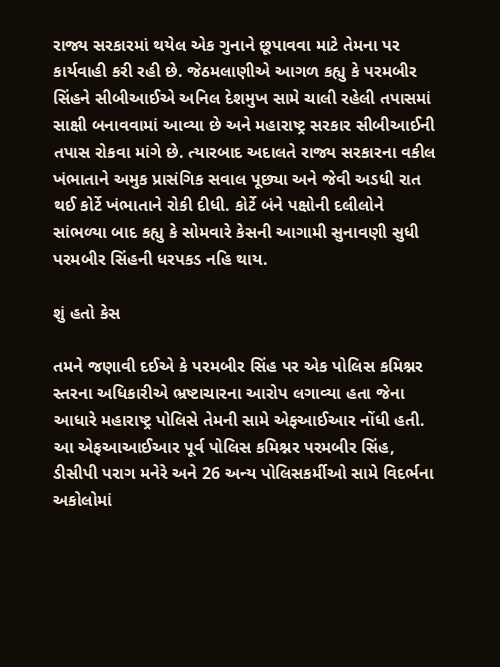રાજ્ય સરકારમાં થયેલ એક ગુનાને છૂપાવવા માટે તેમના પર કાર્યવાહી કરી રહી છે. જેઠમલાણીએ આગળ કહ્યુ કે પરમબીર સિંહને સીબીઆઈએ અનિલ દેશમુખ સામે ચાલી રહેલી તપાસમાં સાક્ષી બનાવવામાં આવ્યા છે અને મહારાષ્ટ્ર સરકાર સીબીઆઈની તપાસ રોકવા માંગે છે. ત્યારબાદ અદાલતે રાજ્ય સરકારના વકીલ ખંભાતાને અમુક પ્રાસંગિક સવાલ પૂછ્યા અને જેવી અડધી રાત થઈ કોર્ટે ખંભાતાને રોકી દીધી. કોર્ટે બંને પક્ષોની દલીલોને સાંભળ્યા બાદ કહ્યુ કે સોમવારે કેસની આગામી સુનાવણી સુધી પરમબીર સિંહની ધરપકડ નહિ થાય.

શું હતો કેસ

તમને જણાવી દઈએ કે પરમબીર સિંહ પર એક પોલિસ કમિશ્નર સ્તરના અધિકારીએ ભ્રષ્ટાચારના આરોપ લગાવ્યા હતા જેના આધારે મહારાષ્ટ્ર પોલિસે તેમની સામે એફઆઈઆર નોંધી હતી. આ એફઆઆઈઆર પૂર્વ પોલિસ કમિશ્નર પરમબીર સિંહ, ડીસીપી પરાગ મનેરે અને 26 અન્ય પોલિસકર્મીઓ સામે વિદર્ભના અકોલોમાં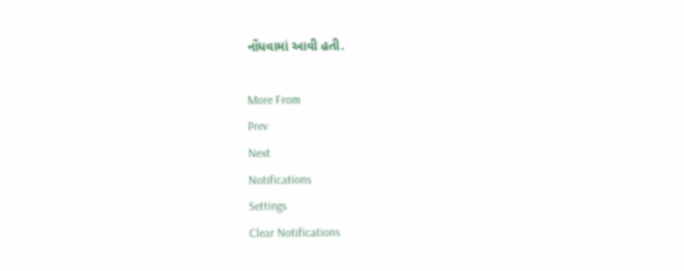નોંધવામાં આવી હતી.

More From
Prev
Next
Notifications
Settings
Clear Notifications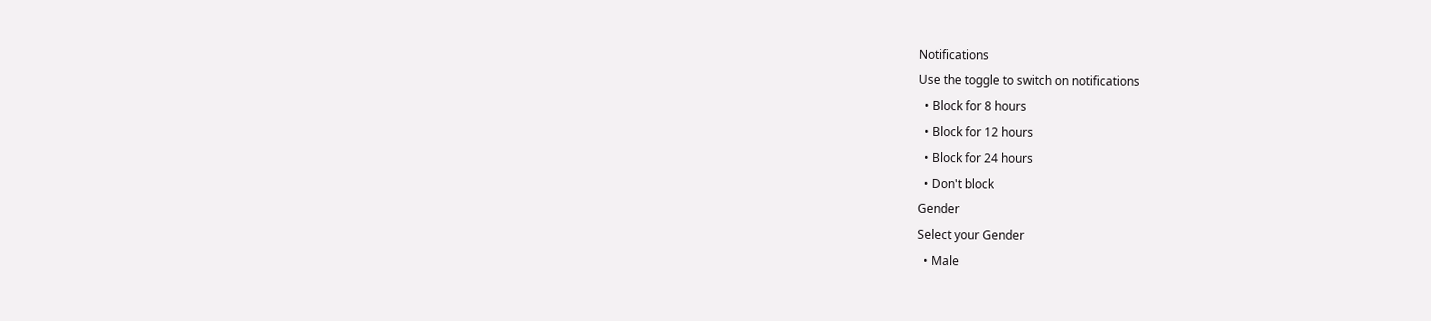Notifications
Use the toggle to switch on notifications
  • Block for 8 hours
  • Block for 12 hours
  • Block for 24 hours
  • Don't block
Gender
Select your Gender
  • Male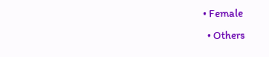• Female
  • Others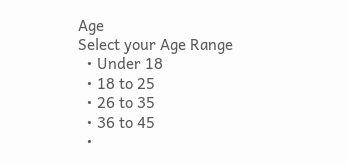Age
Select your Age Range
  • Under 18
  • 18 to 25
  • 26 to 35
  • 36 to 45
  •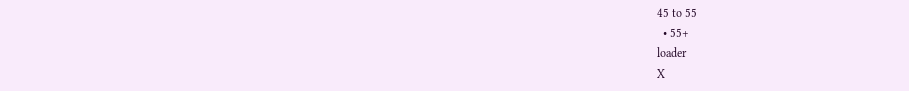45 to 55
  • 55+
loader
X